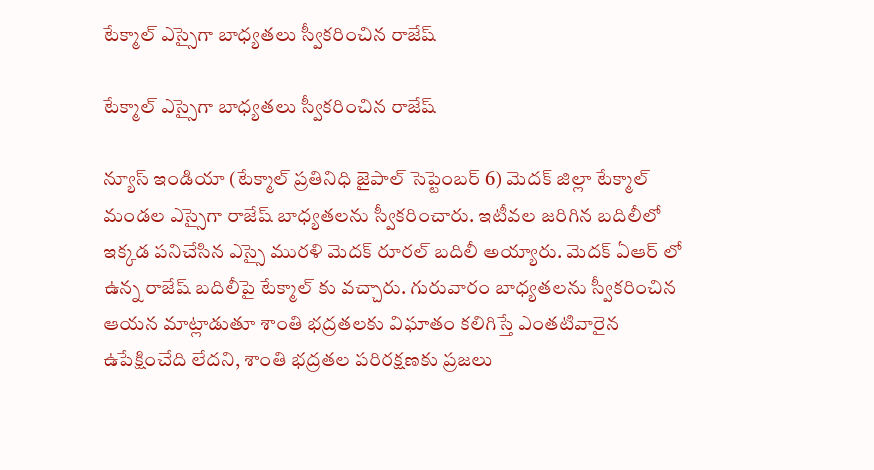టేక్మాల్ ఎస్సైగా బాధ్యతలు స్వీకరించిన రాజేష్

టేక్మాల్ ఎస్సైగా బాధ్యతలు స్వీకరించిన రాజేష్

న్యూస్ ఇండియా (టేక్మాల్ ప్రతినిధి జైపాల్ సెప్టెంబర్ 6) మెదక్ జిల్లా టేక్మాల్ మండల ఎస్సైగా రాజేష్ బాధ్యతలను స్వీకరించారు. ఇటీవల జరిగిన బదిలీలో ఇక్కడ పనిచేసిన ఎస్సై మురళి మెదక్ రూరల్ బదిలీ అయ్యారు. మెదక్ ఏఆర్ లో ఉన్న రాజేష్ బదిలీపై టేక్మాల్ కు వచ్చారు. గురువారం బాధ్యతలను స్వీకరించిన ఆయన మాట్లాడుతూ శాంతి భద్రతలకు విఘాతం కలిగిస్తే ఎంతటివారైన ఉపేక్షించేది లేదని, శాంతి భద్రతల పరిరక్షణకు ప్రజలు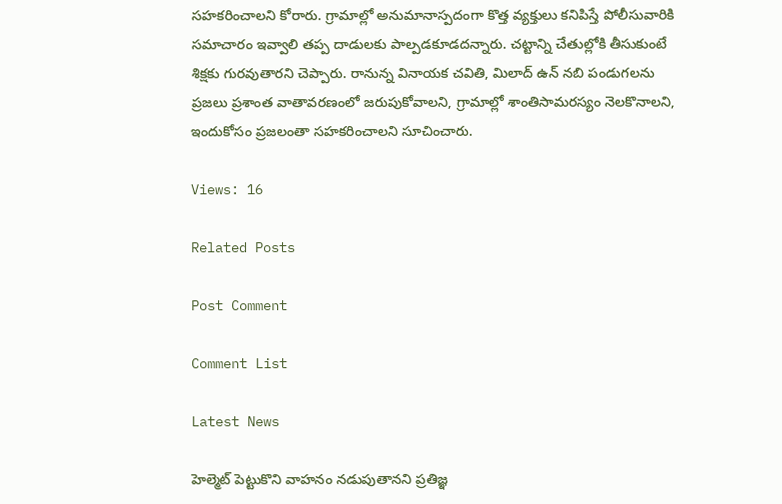సహకరించాలని కోరారు. గ్రామాల్లో అనుమానాస్పదంగా కొత్త వ్యక్తులు కనిపిస్తే పోలీసువారికి సమాచారం ఇవ్వాలి తప్ప దాడులకు పాల్పడకూడదన్నారు. చట్టాన్ని చేతుల్లోకి తీసుకుంటే శిక్షకు గురవుతారని చెప్పారు. రానున్న వినాయక చవితి, మిలాద్ ఉన్ నబి పండుగలను ప్రజలు ప్రశాంత వాతావరణంలో జరుపుకోవాలని, గ్రామాల్లో శాంతిసామరస్యం నెలకొనాలని, ఇందుకోసం ప్రజలంతా సహకరించాలని సూచించారు.

Views: 16

Related Posts

Post Comment

Comment List

Latest News

హెల్మెట్ పెట్టుకొని వాహనం నడుపుతానని ప్రతిజ్ఞ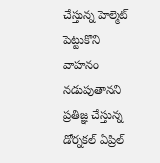చేస్తున్న హెల్మెట్ పెట్టుకొని వాహనం నడుపుతానని ప్రతిజ్ఞ చేస్తున్న
డోర్నకల్ ఏప్రిల్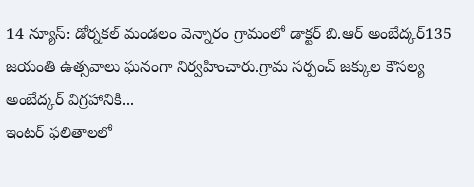14 న్యూస్: డోర్నకల్ మండలం వెన్నారం గ్రామంలో డాక్టర్ బి.ఆర్ అంబేద్కర్135 జయంతి ఉత్సవాలు ఘనంగా నిర్వహించారు.గ్రామ సర్పంచ్ జక్కుల కౌసల్య అంబేద్కర్ విగ్రహానికి...
ఇంటర్ ఫలితాలలో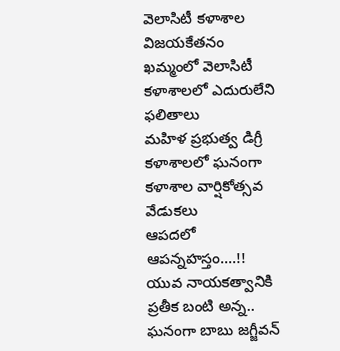వెలాసిటీ కళాశాల విజయకేతనం
ఖమ్మంలో వెలాసిటీ కళాశాలలో ఎదురులేని ఫలితాలు
మహిళ ప్రభుత్వ డిగ్రీ కళాశాలలో ఘనంగా కళాశాల వార్షికోత్సవ వేడుకలు
ఆపదలో ఆపన్నహస్తం....!!
యువ నాయకత్వానికి ప్రతీక బంటి అన్న..
ఘనంగా బాబు జగ్జీవన్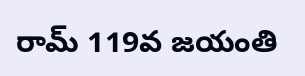రామ్ 119వ జయంతి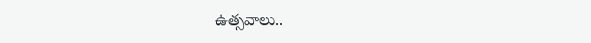ఉత్సవాలు..